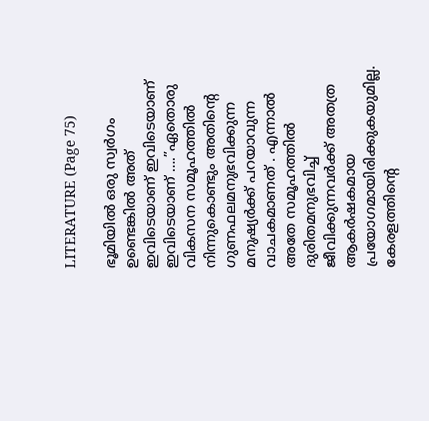LITERATURE (Page 75)

ഭൂമിയിൽ ഒരു സ്വർഗം ഉണ്ടെങ്കിൽ അത് ഇവിടെയാണ് ഇവിടെയാണ് ഇവിടെയാണ് ….”ഏതൊരു വികസന സമൂഹത്തിൽ നിന്നുകൊണ്ടും അതിന്റെ ഗുണഫലമനുഭവിക്കുന്ന മനുഷ്യർക്ക് പറയാവുന്ന വാചകമാണത് . എന്നാൽ അതേ സമൂഹത്തിൽ ദുരിതമനുഭവിച്ച് ജീവിക്കുന്നവർക്ക് അതത്ര ആകർഷകമായ പ്രയോഗമായിരിക്കുകയുമില്ല. കേരളത്തിന്റെ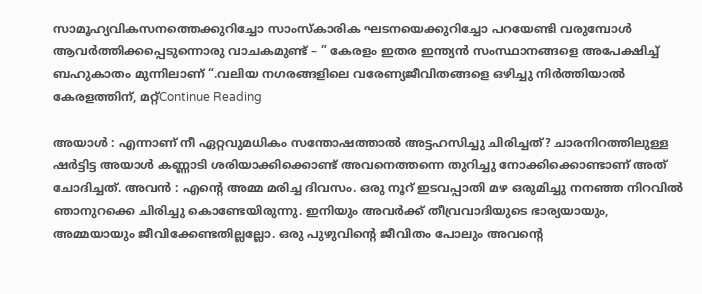സാമൂഹ്യവികസനത്തെക്കുറിച്ചോ സാംസ്കാരിക ഘടനയെക്കുറിച്ചോ പറയേണ്ടി വരുമ്പോൾ ആവർത്തിക്കപ്പെടുന്നൊരു വാചകമുണ്ട് – ” കേരളം ഇതര ഇന്ത്യൻ സംസ്ഥാനങ്ങളെ അപേക്ഷിച്ച് ബഹുകാതം മുന്നിലാണ് “.വലിയ നഗരങ്ങളിലെ വരേണ്യജീവിതങ്ങളെ ഒഴിച്ചു നിർത്തിയാൽ കേരളത്തിന്, മറ്റ്Continue Reading

അയാൾ : എന്നാണ് നീ ഏറ്റവുമധികം സന്തോഷത്താൽ അട്ടഹസിച്ചു ചിരിച്ചത്? ചാരനിറത്തിലുള്ള ഷർട്ടിട്ട അയാൾ കണ്ണാടി ശരിയാക്കിക്കൊണ്ട് അവനെത്തന്നെ തുറിച്ചു നോക്കിക്കൊണ്ടാണ് അത് ചോദിച്ചത്. അവൻ : എൻ്റെ അമ്മ മരിച്ച ദിവസം. ഒരു നൂറ് ഇടവപ്പാതി മഴ ഒരുമിച്ചു നനഞ്ഞ നിറവിൽ ഞാനുറക്കെ ചിരിച്ചു കൊണ്ടേയിരുന്നു. ഇനിയും അവർക്ക് തീവ്രവാദിയുടെ ഭാര്യയായും, അമ്മയായും ജീവിക്കേണ്ടതില്ലല്ലോ. ഒരു പുഴുവിൻ്റെ ജീവിതം പോലും അവൻ്റെ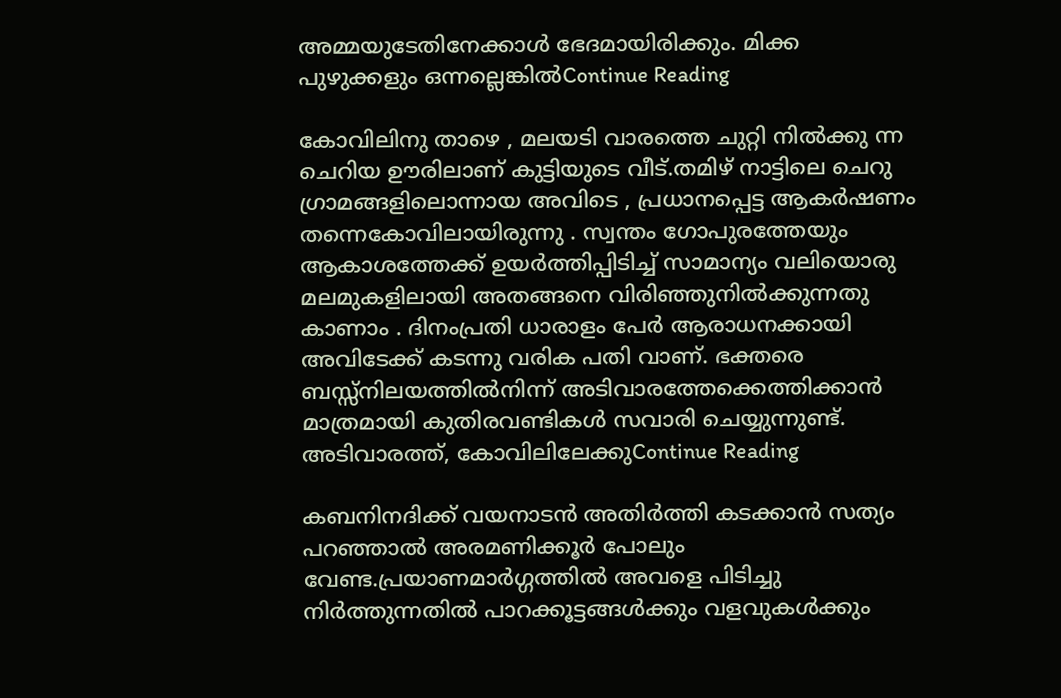അമ്മയുടേതിനേക്കാൾ ഭേദമായിരിക്കും. മിക്ക പുഴുക്കളും ഒന്നല്ലെങ്കിൽContinue Reading

കോവിലിനു താഴെ , മലയടി വാരത്തെ ചുറ്റി നിൽക്കു ന്ന ചെറിയ ഊരിലാണ് കുട്ടിയുടെ വീട്.തമിഴ് നാട്ടിലെ ചെറു ഗ്രാമങ്ങളിലൊന്നായ അവിടെ , പ്രധാനപ്പെട്ട ആകർഷണം തന്നെകോവിലായിരുന്നു . സ്വന്തം ഗോപുരത്തേയും ആകാശത്തേക്ക് ഉയർത്തിപ്പിടിച്ച് സാമാന്യം വലിയൊരു മലമുകളിലായി അതങ്ങനെ വിരിഞ്ഞുനിൽക്കുന്നതു കാണാം . ദിനംപ്രതി ധാരാളം പേർ ആരാധനക്കായി അവിടേക്ക് കടന്നു വരിക പതി വാണ്. ഭക്തരെ ബസ്സ്നിലയത്തിൽനിന്ന് അടിവാരത്തേക്കെത്തിക്കാൻ മാത്രമായി കുതിരവണ്ടികൾ സവാരി ചെയ്യുന്നുണ്ട്. അടിവാരത്ത്, കോവിലിലേക്കുContinue Reading

കബനിനദിക്ക് വയനാടൻ അതിർത്തി കടക്കാൻ സത്യം പറഞ്ഞാൽ അരമണിക്കൂർ പോലും വേണ്ട.പ്രയാണമാർഗ്ഗത്തിൽ അവളെ പിടിച്ചു നിർത്തുന്നതിൽ പാറക്കൂട്ടങ്ങൾക്കും വളവുകൾക്കും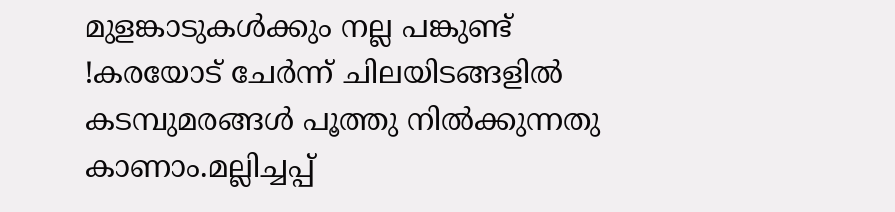മുളങ്കാടുകൾക്കും നല്ല പങ്കുണ്ട് !കരയോട് ചേർന്ന് ചിലയിടങ്ങളിൽ കടമ്പുമരങ്ങൾ പൂത്തു നിൽക്കുന്നതു കാണാം.മല്ലിച്ചപ്പ്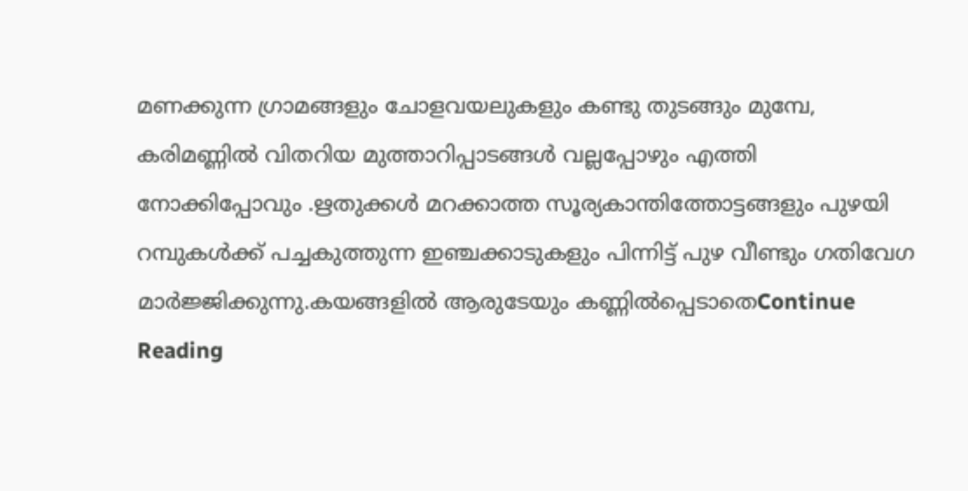മണക്കുന്ന ഗ്രാമങ്ങളും ചോളവയലുകളും കണ്ടു തുടങ്ങും മുമ്പേ, കരിമണ്ണിൽ വിതറിയ മുത്താറിപ്പാടങ്ങൾ വല്ലപ്പോഴും എത്തി നോക്കിപ്പോവും .ഋതുക്കൾ മറക്കാത്ത സൂര്യകാന്തിത്തോട്ടങ്ങളും പുഴയി റമ്പുകൾക്ക് പച്ചകുത്തുന്ന ഇഞ്ചക്കാടുകളും പിന്നിട്ട് പുഴ വീണ്ടും ഗതിവേഗ മാർജ്ജിക്കുന്നു.കയങ്ങളിൽ ആരുടേയും കണ്ണിൽപ്പെടാതെContinue Reading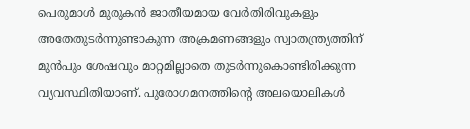പെരുമാൾ മുരുകൻ ജാതീയമായ വേർതിരിവുകളും അതേതുടർന്നുണ്ടാകുന്ന അക്രമണങ്ങളും സ്വാതന്ത്ര്യത്തിന് മുൻപും ശേഷവും മാറ്റമില്ലാതെ തുടർന്നുകൊണ്ടിരിക്കുന്ന വ്യവസ്ഥിതിയാണ്. പുരോഗമനത്തിന്റെ അലയൊലികൾ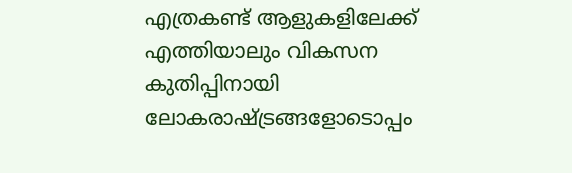എത്രകണ്ട് ആളുകളിലേക്ക് എത്തിയാലും വികസന കുതിപ്പിനായി ലോകരാഷ്ട്രങ്ങളോടൊപ്പം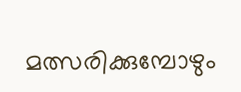മത്സരിക്കുമ്പോഴും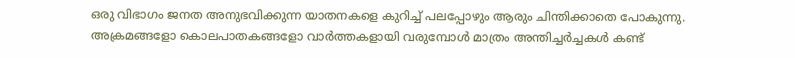ഒരു വിഭാഗം ജനത അനുഭവിക്കുന്ന യാതനകളെ കുറിച്ച് പലപ്പോഴും ആരും ചിന്തിക്കാതെ പോകുന്നു. അക്രമങ്ങളോ കൊലപാതകങ്ങളോ വാർത്തകളായി വരുമ്പോൾ മാത്രം അന്തിച്ചർച്ചകൾ കണ്ട്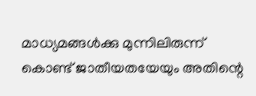മാധ്യമങ്ങൾക്കു മുന്നിലിരുന്ന് കൊണ്ട് ജാതീയതയേയും അതിന്റെ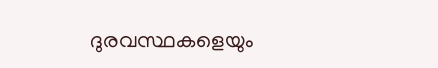ദുരവസ്ഥകളെയും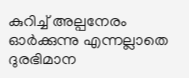കുറിച്ച് അല്പനേരം ഓർക്കുന്നു എന്നല്ലാതെ ദുരഭിമാന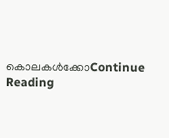കൊലകൾക്കോContinue Reading